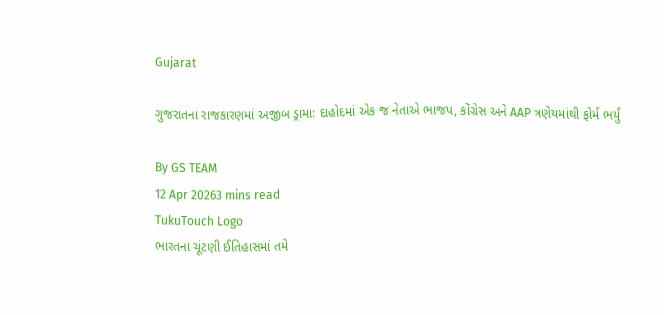Gujarat

ગુજરાતના રાજકારણમાં અજીબ ડ્રામા: દાહોદમાં એક જ નેતાએ ભાજપ, કોંગ્રેસ અને AAP ત્રણેયમાંથી ફોર્મ ભર્યું

By GS TEAM
12 Apr 20263 mins read
TukuTouch Logo
ભારતના ચૂંટણી ઈતિહાસમાં તમે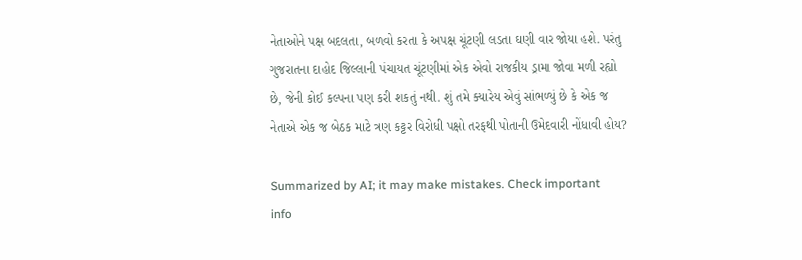નેતાઓને પક્ષ બદલતા, બળવો કરતા કે અપક્ષ ચૂંટણી લડતા ઘણી વાર જોયા હશે. પરંતુ ગુજરાતના દાહોદ જિલ્લાની પંચાયત ચૂંટણીમાં એક એવો રાજકીય ડ્રામા જોવા મળી રહ્યો છે, જેની કોઈ કલ્પના પણ કરી શકતું નથી. શું તમે ક્યારેય એવું સાંભળ્યું છે કે એક જ નેતાએ એક જ બેઠક માટે ત્રણ કટ્ટર વિરોધી પક્ષો તરફથી પોતાની ઉમેદવારી નોંધાવી હોય?

Summarized by AI; it may make mistakes. Check important info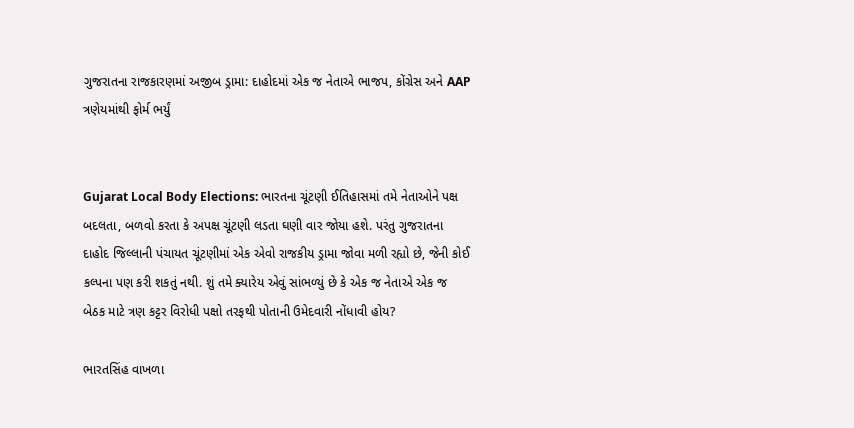ગુજરાતના રાજકારણમાં અજીબ ડ્રામા: દાહોદમાં એક જ નેતાએ ભાજપ, કોંગ્રેસ અને AAP ત્રણેયમાંથી ફોર્મ ભર્યું


Gujarat Local Body Elections: ભારતના ચૂંટણી ઈતિહાસમાં તમે નેતાઓને પક્ષ બદલતા, બળવો કરતા કે અપક્ષ ચૂંટણી લડતા ઘણી વાર જોયા હશે. પરંતુ ગુજરાતના દાહોદ જિલ્લાની પંચાયત ચૂંટણીમાં એક એવો રાજકીય ડ્રામા જોવા મળી રહ્યો છે, જેની કોઈ કલ્પના પણ કરી શકતું નથી. શું તમે ક્યારેય એવું સાંભળ્યું છે કે એક જ નેતાએ એક જ બેઠક માટે ત્રણ કટ્ટર વિરોધી પક્ષો તરફથી પોતાની ઉમેદવારી નોંધાવી હોય?

ભારતસિંહ વાખળા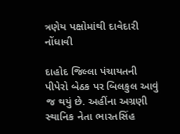ત્રણેય પક્ષોમાંથી દાવેદારી નોંધાવી

દાહોદ જિલ્લા પંચાયતની પીપેરો બેઠક પર બિલકુલ આવું જ થયું છે. અહીંના અગ્રણી સ્થાનિક નેતા ભારતસિંહ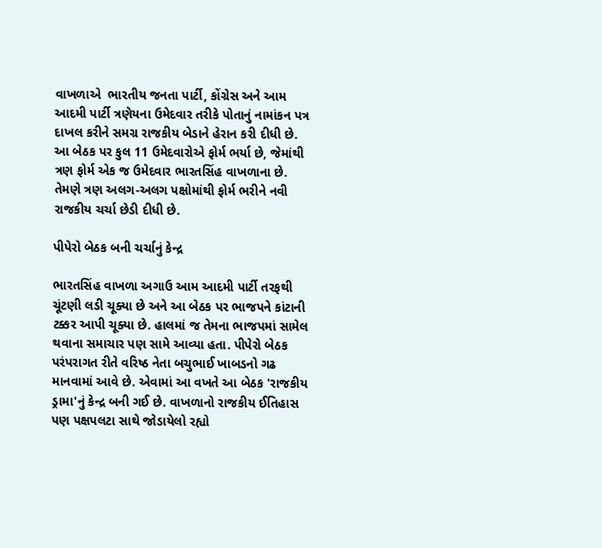વાખળાએ  ભારતીય જનતા પાર્ટી, કોંગ્રેસ અને આમ આદમી પાર્ટી ત્રણેયના ઉમેદવાર તરીકે પોતાનું નામાંકન પત્ર દાખલ કરીને સમગ્ર રાજકીય બેડાને હેરાન કરી દીધી છે. આ બેઠક પર કુલ 11 ઉમેદવારોએ ફોર્મ ભર્યા છે, જેમાંથી ત્રણ ફોર્મ એક જ ઉમેદવાર ભારતસિંહ વાખળાના છે. તેમણે ત્રણ અલગ-અલગ પક્ષોમાંથી ફોર્મ ભરીને નવી રાજકીય ચર્ચા છેડી દીધી છે.

પીપેરો બેઠક બની ચર્ચાનું કેન્દ્ર

ભારતસિંહ વાખળા અગાઉ આમ આદમી પાર્ટી તરફથી ચૂંટણી લડી ચૂક્યા છે અને આ બેઠક પર ભાજપને કાંટાની ટક્કર આપી ચૂક્યા છે. હાલમાં જ તેમના ભાજપમાં સામેલ થવાના સમાચાર પણ સામે આવ્યા હતા. પીપેરો બેઠક પરંપરાગત રીતે વરિષ્ઠ નેતા બચુભાઈ ખાબડનો ગઢ માનવામાં આવે છે. એવામાં આ વખતે આ બેઠક 'રાજકીય ડ્રામા'નું કેન્દ્ર બની ગઈ છે. વાખળાનો રાજકીય ઈતિહાસ પણ પક્ષપલટા સાથે જોડાયેલો રહ્યો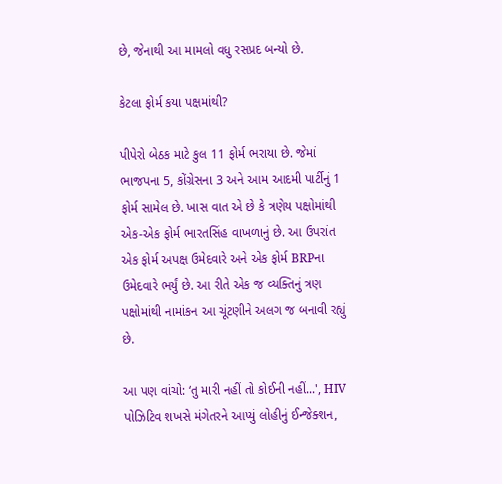છે, જેનાથી આ મામલો વધુ રસપ્રદ બન્યો છે.

કેટલા ફોર્મ કયા પક્ષમાંથી?

પીપેરો બેઠક માટે કુલ 11 ફોર્મ ભરાયા છે. જેમાં ભાજપના 5, કોંગ્રેસના 3 અને આમ આદમી પાર્ટીનું 1 ફોર્મ સામેલ છે. ખાસ વાત એ છે કે ત્રણેય પક્ષોમાંથી એક-એક ફોર્મ ભારતસિંહ વાખળાનું છે. આ ઉપરાંત એક ફોર્મ અપક્ષ ઉમેદવારે અને એક ફોર્મ BRPના ઉમેદવારે ભર્યું છે. આ રીતે એક જ વ્યક્તિનું ત્રણ પક્ષોમાંથી નામાંકન આ ચૂંટણીને અલગ જ બનાવી રહ્યું છે.

આ પણ વાંચો: ‘તુ મારી નહીં તો કોઈની નહીં...', HIV પોઝિટિવ શખસે મંગેતરને આપ્યું લોહીનું ઈન્જેક્શન,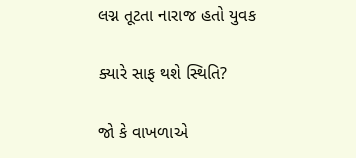લગ્ન તૂટતા નારાજ હતો યુવક

ક્યારે સાફ થશે સ્થિતિ?

જો કે વાખળાએ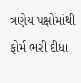ત્રણેય પક્ષોમાંથી ફોર્મ ભરી દીધા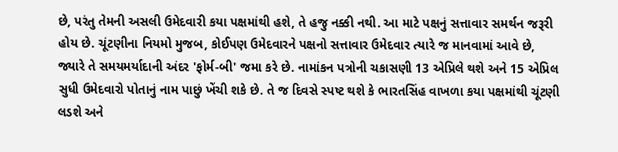છે, પરંતુ તેમની અસલી ઉમેદવારી કયા પક્ષમાંથી હશે, તે હજુ નક્કી નથી. આ માટે પક્ષનું સત્તાવાર સમર્થન જરૂરી હોય છે. ચૂંટણીના નિયમો મુજબ, કોઈપણ ઉમેદવારને પક્ષનો સત્તાવાર ઉમેદવાર ત્યારે જ માનવામાં આવે છે, જ્યારે તે સમયમર્યાદાની અંદર 'ફોર્મ-બી' જમા કરે છે. નામાંકન પત્રોની ચકાસણી 13 એપ્રિલે થશે અને 15 એપ્રિલ સુધી ઉમેદવારો પોતાનું નામ પાછું ખેંચી શકે છે. તે જ દિવસે સ્પષ્ટ થશે કે ભારતસિંહ વાખળા કયા પક્ષમાંથી ચૂંટણી લડશે અને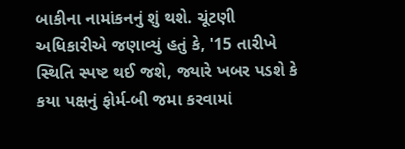બાકીના નામાંકનનું શું થશે. ચૂંટણી અધિકારીએ જણાવ્યું હતું કે, '15 તારીખે સ્થિતિ સ્પષ્ટ થઈ જશે, જ્યારે ખબર પડશે કે કયા પક્ષનું ફોર્મ-બી જમા કરવામાં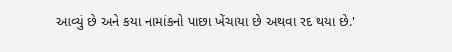આવ્યું છે અને કયા નામાંકનો પાછા ખેંચાયા છે અથવા રદ થયા છે.'